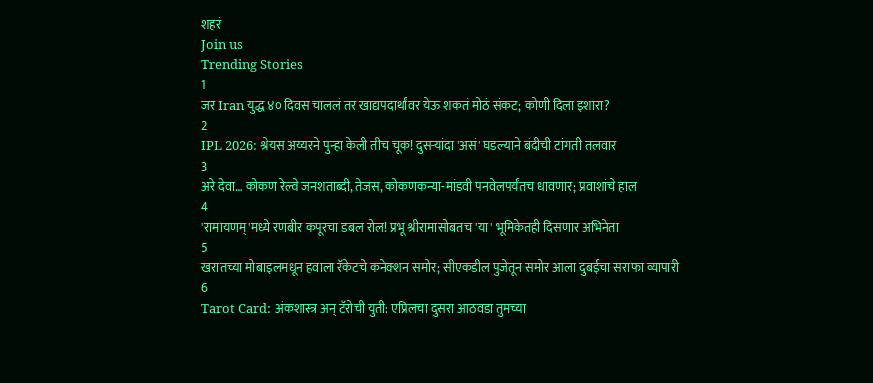शहरं
Join us
Trending Stories
1
जर Iran युद्ध ४० दिवस चाललं तर खाद्यपदार्थांवर येऊ शकतं मोठं संकट; कोणी दिला इशारा?
2
IPL 2026: श्रेयस अय्यरने पुन्हा केली तीच चूक! दुसऱ्यांदा 'असं' घडल्याने बंदीची टांगती तलवार
3
अरे देवा… कोकण रेल्वे जनशताब्दी, तेजस, कोकणकन्या-मांडवी पनवेलपर्यंतच धावणार; प्रवाशांचे हाल
4
'रामायणम्'मध्ये रणबीर कपूरचा डबल रोल! प्रभू श्रीरामासोबतच 'या' भूमिकेतही दिसणार अभिनेता
5
खरातच्या मोबाइलमधून हवाला रॅकेटचे कनेक्शन समोर; सीएकडील पुजेतून समोर आला दुबईचा सराफा व्यापारी
6
Tarot Card: अंकशास्त्र अन् टॅरोची युती: एप्रिलचा दुसरा आठवडा तुमच्या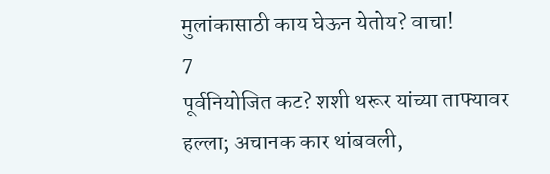मुलांकासाठी काय घेऊन येतोय? वाचा!
7
पूर्वनियोजित कट? शशी थरूर यांच्या ताफ्यावर हल्ला; अचानक कार थांबवली,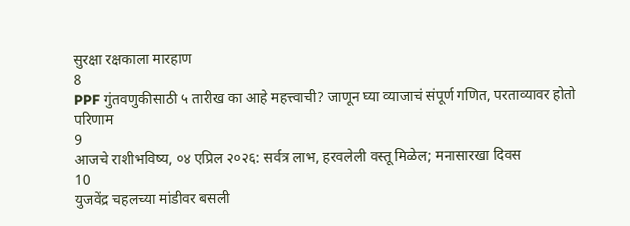सुरक्षा रक्षकाला मारहाण
8
PPF गुंतवणुकीसाठी ५ तारीख का आहे महत्त्वाची? जाणून घ्या व्याजाचं संपूर्ण गणित, परताव्यावर होतो परिणाम
9
आजचे राशीभविष्य, ०४ एप्रिल २०२६: सर्वत्र लाभ, हरवलेली वस्तू मिळेल; मनासारखा दिवस
10
युजवेंद्र चहलच्या मांडीवर बसली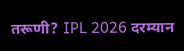तरूणी? IPL 2026 दरम्यान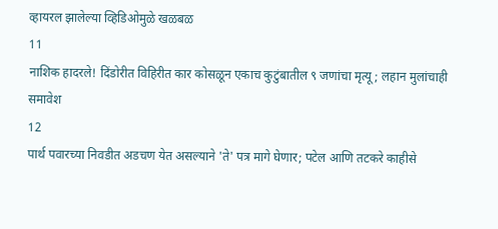व्हायरल झालेल्या व्हिडिओमुळे खळबळ
11
नाशिक हादरले! दिंडोरीत विहिरीत कार कोसळून एकाच कुटुंबातील ९ जणांचा मृत्यू; लहान मुलांचाही समावेश
12
पार्थ पवारच्या निवडीत अडचण येत असल्याने 'ते' पत्र मागे घेणार; पटेल आणि तटकरे काहीसे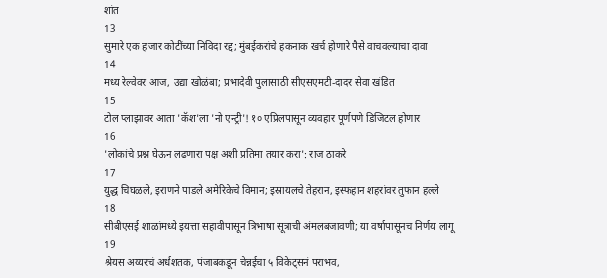शांत
13
सुमारे एक हजार कोटींच्या निविदा रद्द; मुंबईकरांचे हकनाक खर्च होणारे पैसे वाचवल्याचा दावा
14
मध्य रेल्वेवर आज, उद्या खोळंबा; प्रभादेवी पुलासाठी सीएसएमटी-दादर सेवा खंडित
15
टोल प्लाझावर आता 'कॅश'ला 'नो एन्ट्री'! १० एप्रिलपासून व्यवहार पूर्णपणे डिजिटल होणार
16
'लोकांचे प्रश्न घेऊन लढणारा पक्ष अशी प्रतिमा तयार करा': राज ठाकरे
17
युद्ध चिघळले, इराणने पाडले अमेरिकेचे विमान; इस्रायलचे तेहरान, इस्फहान शहरांवर तुफान हल्ले
18
सीबीएसई शाळांमध्ये इयत्ता सहावीपासून त्रिभाषा सूत्राची अंमलबजावणी; या वर्षापासूनच निर्णय लागू
19
श्रेयस अय्यरचं अर्धशतक, पंजाबकडून चेन्नईचा ५ विकेट्सनं पराभव,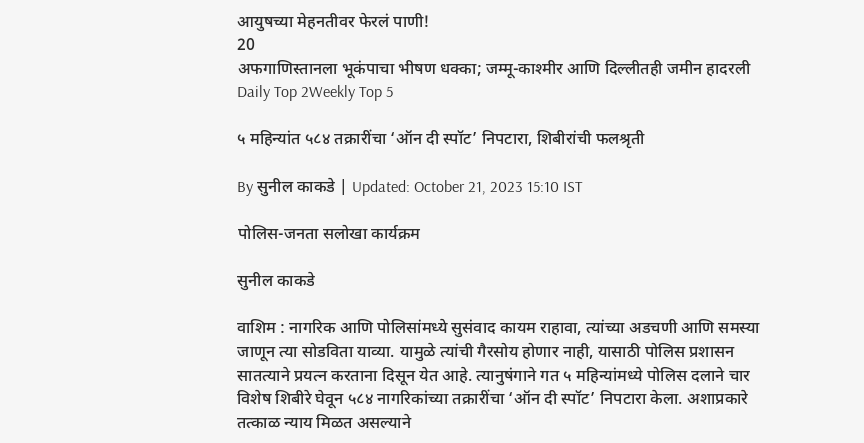आयुषच्या मेहनतीवर फेरलं पाणी!
20
अफगाणिस्तानला भूकंपाचा भीषण धक्का; जम्मू-काश्मीर आणि दिल्लीतही जमीन हादरली
Daily Top 2Weekly Top 5

५ महिन्यांत ५८४ तक्रारींचा ‘ऑन दी स्पॉट’ निपटारा, शिबीरांची फलश्रृती

By सुनील काकडे | Updated: October 21, 2023 15:10 IST

पोलिस-जनता सलोखा कार्यक्रम

सुनील काकडे

वाशिम : नागरिक आणि पोलिसांमध्ये सुसंवाद कायम राहावा, त्यांच्या अडचणी आणि समस्या जाणून त्या सोडविता याव्या. यामुळे त्यांची गैरसोय होणार नाही, यासाठी पोलिस प्रशासन सातत्याने प्रयत्न करताना दिसून येत आहे. त्यानुषंगाने गत ५ महिन्यांमध्ये पोलिस दलाने चार विशेष शिबीरे घेवून ५८४ नागरिकांच्या तक्रारींचा ‘ऑन दी स्पॉट’ निपटारा केला. अशाप्रकारे तत्काळ न्याय मिळत असल्याने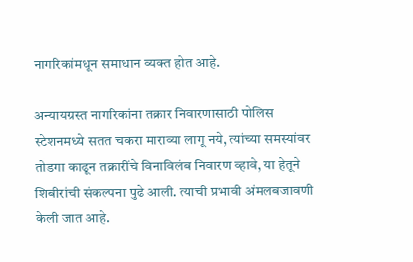नागरिकांमधून समाधान व्यक्त होत आहे.

अन्यायग्रस्त नागरिकांना तक्रार निवारणासाठी पोलिस स्टेशनमध्ये सतत चकरा माराव्या लागू नये, त्यांच्या समस्यांवर तोडगा काढून तक्रारींचे विनाविलंब निवारण व्हावे, या हेतूने शिबीरांची संकल्पना पुढे आली. त्याची प्रभावी अंमलबजावणी केली जात आहे.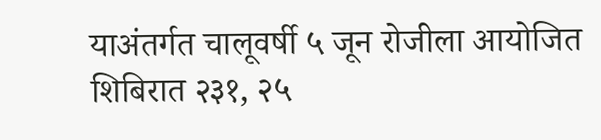याअंतर्गत चालूवर्षी ५ जून रोजीला आयोजित शिबिरात २३१, २५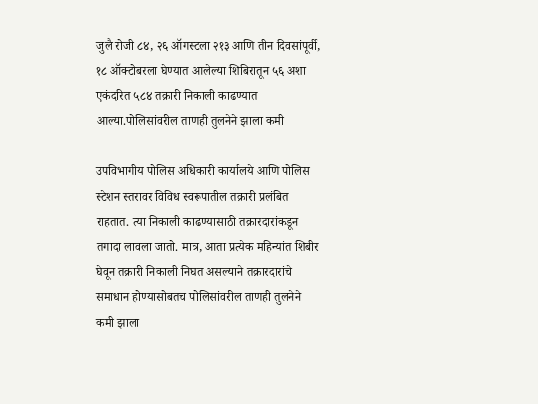जुलै रोजी ८४, २६ ऑगस्टला २१३ आणि तीन दिवसांपूर्वी, १८ ऑक्टोबरला घेण्यात आलेल्या शिबिरातून ५६ अशा एकंदरित ५८४ तक्रारी निकाली काढण्यात आल्या.पोलिसांवरील ताणही तुलनेने झाला कमी

उपविभागीय पोलिस अधिकारी कार्यालये आणि पोलिस स्टेशन स्तरावर विविध स्वरूपातील तक्रारी प्रलंबित राहतात. त्या निकाली काढण्यासाठी तक्रारदारांकडून तगादा लावला जातो. मात्र, आता प्रत्येक महिन्यांत शिबीर घेवून तक्रारी निकाली निघत असल्याने तक्रारदारांचे समाधान होण्यासोबतच पोलिसांवरील ताणही तुलनेने कमी झाला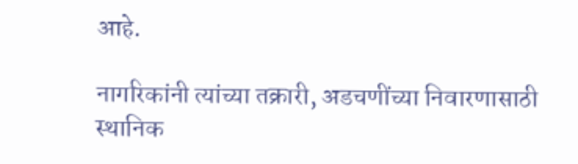आहे.

नागरिकांनी त्यांच्या तक्रारी, अडचणींच्या निवारणासाठी स्थानिक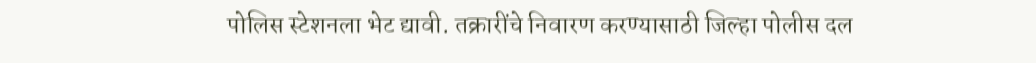पोलिस स्टेशनला भेट द्यावी. तक्रारींचे निवारण करण्यासाठी जिल्हा पोलीस दल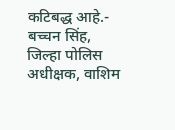कटिबद्ध आहे.- बच्चन सिंह, जिल्हा पोलिस अधीक्षक, वाशिम